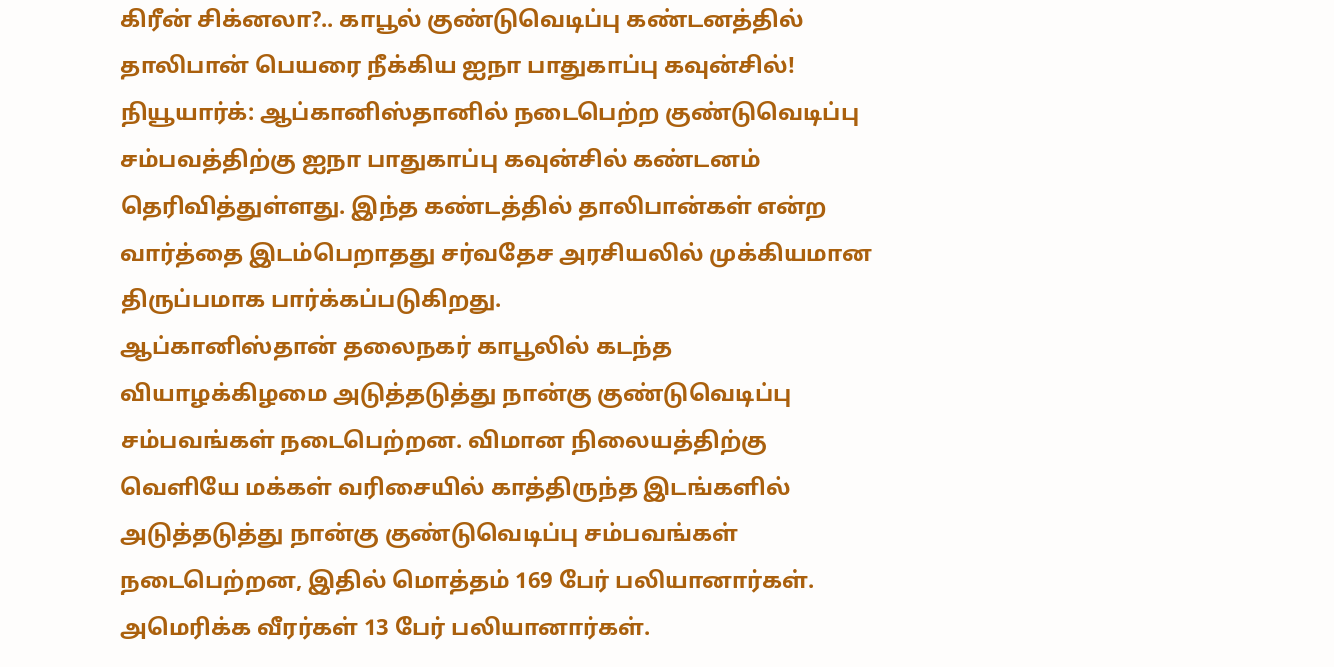கிரீன் சிக்னலா?.. காபூல் குண்டுவெடிப்பு கண்டனத்தில் தாலிபான் பெயரை நீக்கிய ஐநா பாதுகாப்பு கவுன்சில்!
நியூயார்க்: ஆப்கானிஸ்தானில் நடைபெற்ற குண்டுவெடிப்பு சம்பவத்திற்கு ஐநா பாதுகாப்பு கவுன்சில் கண்டனம் தெரிவித்துள்ளது. இந்த கண்டத்தில் தாலிபான்கள் என்ற வார்த்தை இடம்பெறாதது சர்வதேச அரசியலில் முக்கியமான திருப்பமாக பார்க்கப்படுகிறது.
ஆப்கானிஸ்தான் தலைநகர் காபூலில் கடந்த வியாழக்கிழமை அடுத்தடுத்து நான்கு குண்டுவெடிப்பு சம்பவங்கள் நடைபெற்றன. விமான நிலையத்திற்கு வெளியே மக்கள் வரிசையில் காத்திருந்த இடங்களில் அடுத்தடுத்து நான்கு குண்டுவெடிப்பு சம்பவங்கள் நடைபெற்றன, இதில் மொத்தம் 169 பேர் பலியானார்கள். அமெரிக்க வீரர்கள் 13 பேர் பலியானார்கள்.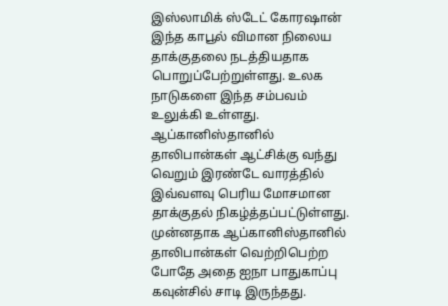இஸ்லாமிக் ஸ்டேட் கோரஷான் இந்த காபூல் விமான நிலைய தாக்குதலை நடத்தியதாக பொறுப்பேற்றுள்ளது. உலக நாடுகளை இந்த சம்பவம் உலுக்கி உள்ளது. ஆப்கானிஸ்தானில் தாலிபான்கள் ஆட்சிக்கு வந்து வெறும் இரண்டே வாரத்தில் இவ்வளவு பெரிய மோசமான தாக்குதல் நிகழ்த்தப்பட்டுள்ளது. முன்னதாக ஆப்கானிஸ்தானில் தாலிபான்கள் வெற்றிபெற்ற போதே அதை ஐநா பாதுகாப்பு கவுன்சில் சாடி இருந்தது.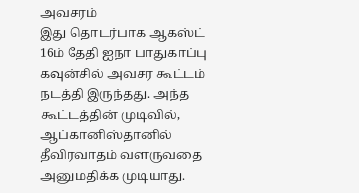அவசரம்
இது தொடர்பாக ஆகஸ்ட் 16ம் தேதி ஐநா பாதுகாப்பு கவுன்சில் அவசர கூட்டம் நடத்தி இருந்தது. அந்த கூட்டத்தின் முடிவில், ஆப்கானிஸ்தானில் தீவிரவாதம் வளருவதை அனுமதிக்க முடியாது.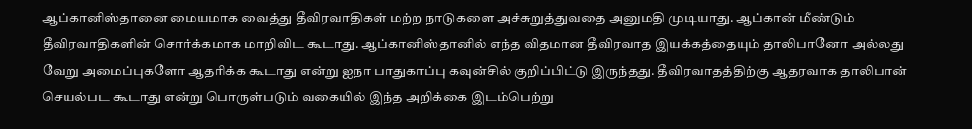ஆப்கானிஸ்தானை மையமாக வைத்து தீவிரவாதிகள் மற்ற நாடுகளை அச்சுறுத்துவதை அனுமதி முடியாது. ஆப்கான் மீண்டும் தீவிரவாதிகளின் சொர்க்கமாக மாறிவிட கூடாது. ஆப்கானிஸ்தானில் எந்த விதமான தீவிரவாத இயக்கத்தையும் தாலிபானோ அல்லது வேறு அமைப்புகளோ ஆதரிக்க கூடாது என்று ஐநா பாதுகாப்பு கவுன்சில் குறிப்பிட்டு இருந்தது. தீவிரவாதத்திற்கு ஆதரவாக தாலிபான் செயல்பட கூடாது என்று பொருள்படும் வகையில் இந்த அறிக்கை இடம்பெற்று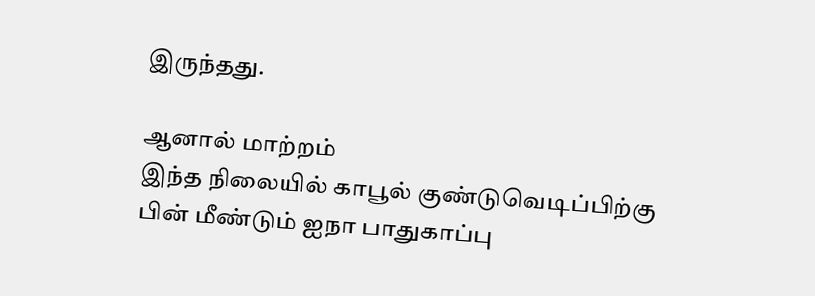இருந்தது.

ஆனால் மாற்றம்
இந்த நிலையில் காபூல் குண்டுவெடிப்பிற்கு பின் மீண்டும் ஐநா பாதுகாப்பு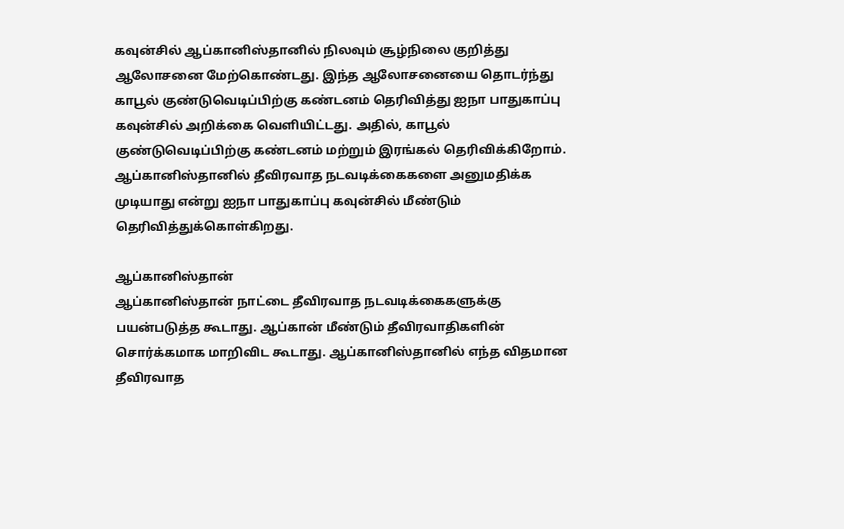கவுன்சில் ஆப்கானிஸ்தானில் நிலவும் சூழ்நிலை குறித்து ஆலோசனை மேற்கொண்டது. இந்த ஆலோசனையை தொடர்ந்து காபூல் குண்டுவெடிப்பிற்கு கண்டனம் தெரிவித்து ஐநா பாதுகாப்பு கவுன்சில் அறிக்கை வெளியிட்டது. அதில், காபூல் குண்டுவெடிப்பிற்கு கண்டனம் மற்றும் இரங்கல் தெரிவிக்கிறோம். ஆப்கானிஸ்தானில் தீவிரவாத நடவடிக்கைகளை அனுமதிக்க முடியாது என்று ஐநா பாதுகாப்பு கவுன்சில் மீண்டும் தெரிவித்துக்கொள்கிறது.

ஆப்கானிஸ்தான்
ஆப்கானிஸ்தான் நாட்டை தீவிரவாத நடவடிக்கைகளுக்கு பயன்படுத்த கூடாது. ஆப்கான் மீண்டும் தீவிரவாதிகளின் சொர்க்கமாக மாறிவிட கூடாது. ஆப்கானிஸ்தானில் எந்த விதமான தீவிரவாத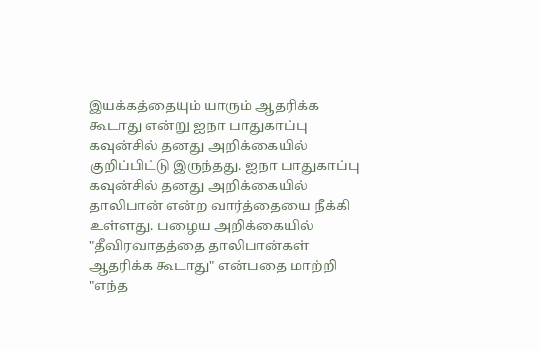இயக்கத்தையும் யாரும் ஆதரிக்க கூடாது என்று ஐநா பாதுகாப்பு கவுன்சில் தனது அறிக்கையில் குறிப்பிட்டு இருந்தது. ஐநா பாதுகாப்பு கவுன்சில் தனது அறிக்கையில் தாலிபான் என்ற வார்த்தையை நீக்கி உள்ளது. பழைய அறிக்கையில் "தீவிரவாதத்தை தாலிபான்கள் ஆதரிக்க கூடாது" என்பதை மாற்றி "எந்த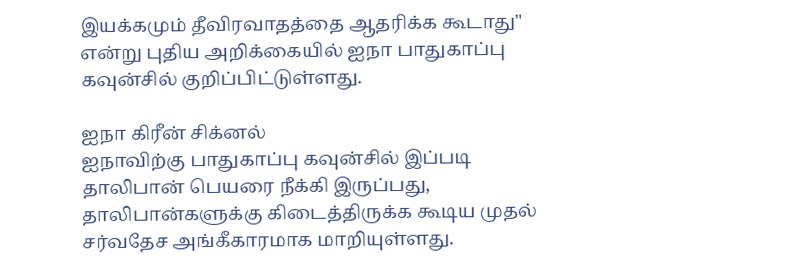இயக்கமும் தீவிரவாதத்தை ஆதரிக்க கூடாது" என்று புதிய அறிக்கையில் ஐநா பாதுகாப்பு கவுன்சில் குறிப்பிட்டுள்ளது.

ஐநா கிரீன் சிக்னல்
ஐநாவிற்கு பாதுகாப்பு கவுன்சில் இப்படி தாலிபான் பெயரை நீக்கி இருப்பது, தாலிபான்களுக்கு கிடைத்திருக்க கூடிய முதல் சர்வதேச அங்கீகாரமாக மாறியுள்ளது.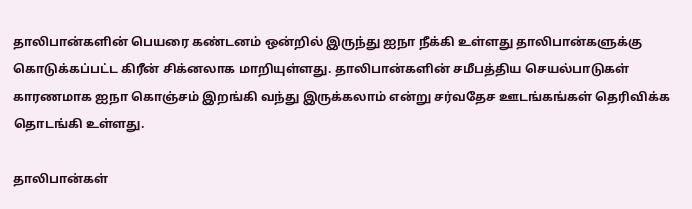தாலிபான்களின் பெயரை கண்டனம் ஒன்றில் இருந்து ஐநா நீக்கி உள்ளது தாலிபான்களுக்கு கொடுக்கப்பட்ட கிரீன் சிக்னலாக மாறியுள்ளது. தாலிபான்களின் சமீபத்திய செயல்பாடுகள் காரணமாக ஐநா கொஞ்சம் இறங்கி வந்து இருக்கலாம் என்று சர்வதேச ஊடங்கங்கள் தெரிவிக்க தொடங்கி உள்ளது.

தாலிபான்கள்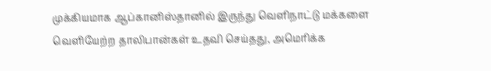முக்கியமாக ஆப்கானிஸ்தானில் இருந்து வெளிநாட்டு மக்களை வெளியேற்ற தாலிபான்கள் உதவி செய்தது, அமெரிக்க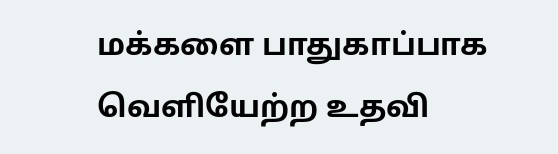மக்களை பாதுகாப்பாக வெளியேற்ற உதவி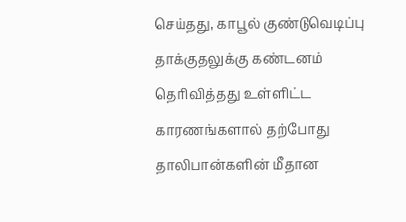செய்தது, காபூல் குண்டுவெடிப்பு தாக்குதலுக்கு கண்டனம் தெரிவித்தது உள்ளிட்ட காரணங்களால் தற்போது தாலிபான்களின் மீதான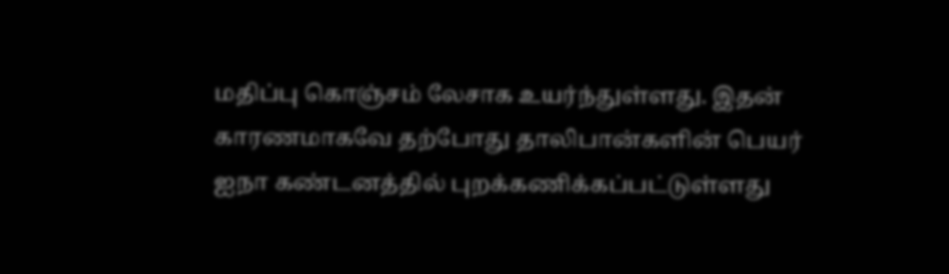மதிப்பு கொஞ்சம் லேசாக உயர்ந்துள்ளது. இதன் காரணமாகவே தற்போது தாலிபான்களின் பெயர் ஐநா கண்டனத்தில் புறக்கணிக்கப்பட்டுள்ளது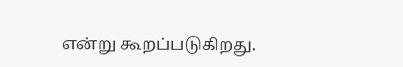என்று கூறப்படுகிறது.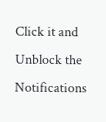Click it and Unblock the Notifications